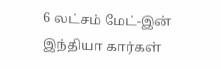6 லட்சம் மேட்-இன் இந்தியா கார்கள்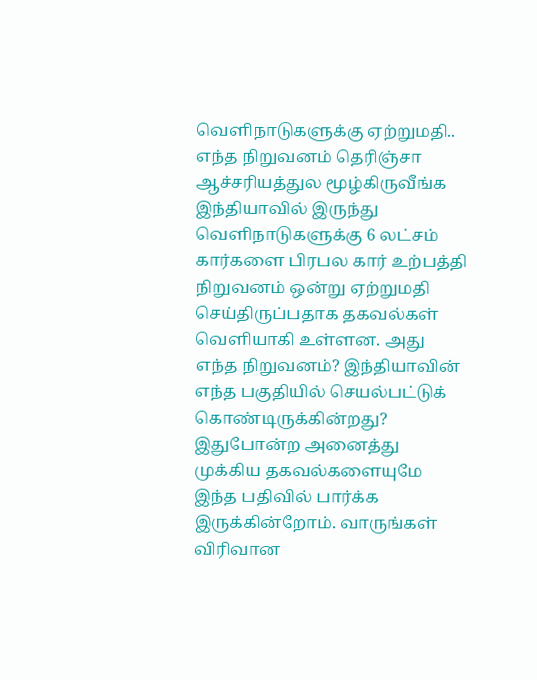வெளிநாடுகளுக்கு ஏற்றுமதி.. எந்த நிறுவனம் தெரிஞ்சா ஆச்சரியத்துல மூழ்கிருவீங்க
இந்தியாவில் இருந்து வெளிநாடுகளுக்கு 6 லட்சம் கார்களை பிரபல கார் உற்பத்தி நிறுவனம் ஒன்று ஏற்றுமதி செய்திருப்பதாக தகவல்கள் வெளியாகி உள்ளன. அது எந்த நிறுவனம்? இந்தியாவின் எந்த பகுதியில் செயல்பட்டுக் கொண்டிருக்கின்றது? இதுபோன்ற அனைத்து முக்கிய தகவல்களையுமே இந்த பதிவில் பார்க்க இருக்கின்றோம். வாருங்கள் விரிவான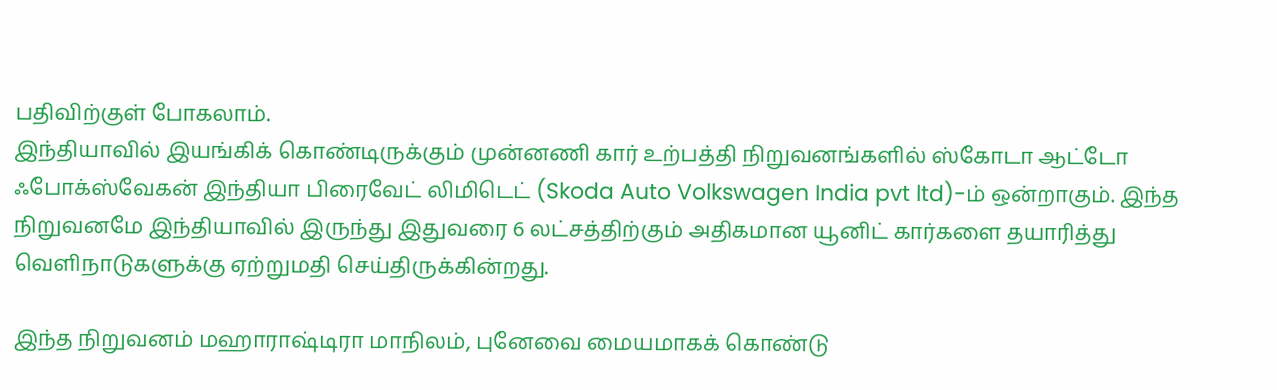பதிவிற்குள் போகலாம்.
இந்தியாவில் இயங்கிக் கொண்டிருக்கும் முன்னணி கார் உற்பத்தி நிறுவனங்களில் ஸ்கோடா ஆட்டோ ஃபோக்ஸ்வேகன் இந்தியா பிரைவேட் லிமிடெட் (Skoda Auto Volkswagen India pvt ltd)-ம் ஒன்றாகும். இந்த நிறுவனமே இந்தியாவில் இருந்து இதுவரை 6 லட்சத்திற்கும் அதிகமான யூனிட் கார்களை தயாரித்து வெளிநாடுகளுக்கு ஏற்றுமதி செய்திருக்கின்றது.

இந்த நிறுவனம் மஹாராஷ்டிரா மாநிலம், புனேவை மையமாகக் கொண்டு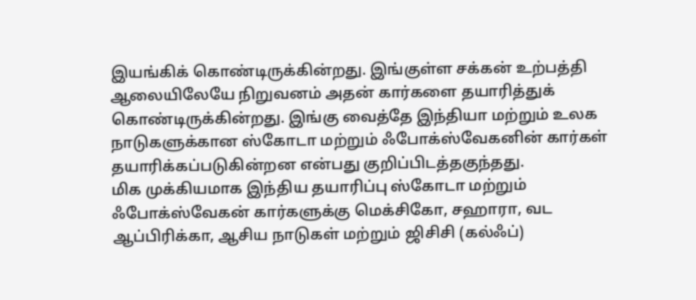இயங்கிக் கொண்டிருக்கின்றது. இங்குள்ள சக்கன் உற்பத்தி ஆலையிலேயே நிறுவனம் அதன் கார்களை தயாரித்துக் கொண்டிருக்கின்றது. இங்கு வைத்தே இந்தியா மற்றும் உலக நாடுகளுக்கான ஸ்கோடா மற்றும் ஃபோக்ஸ்வேகனின் கார்கள் தயாரிக்கப்படுகின்றன என்பது குறிப்பிடத்தகுந்தது.
மிக முக்கியமாக இந்திய தயாரிப்பு ஸ்கோடா மற்றும் ஃபோக்ஸ்வேகன் கார்களுக்கு மெக்சிகோ, சஹாரா, வட ஆப்பிரிக்கா, ஆசிய நாடுகள் மற்றும் ஜிசிசி (கல்ஃப்)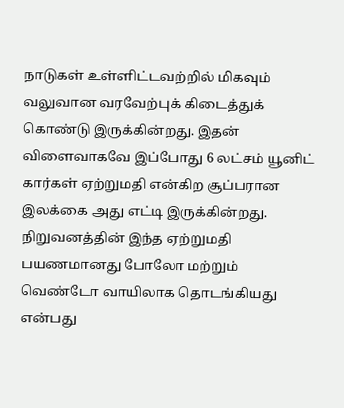நாடுகள் உள்ளிட்டவற்றில் மிகவும் வலுவான வரவேற்புக் கிடைத்துக் கொண்டு இருக்கின்றது. இதன் விளைவாகவே இப்போது 6 லட்சம் யூனிட் கார்கள் ஏற்றுமதி என்கிற சூப்பரான இலக்கை அது எட்டி இருக்கின்றது.
நிறுவனத்தின் இந்த ஏற்றுமதி பயணமானது போலோ மற்றும் வெண்டோ வாயிலாக தொடங்கியது என்பது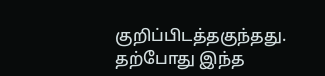குறிப்பிடத்தகுந்தது. தற்போது இந்த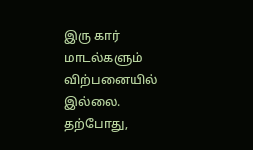இரு கார் மாடல்களும் விற்பனையில் இல்லை. தற்போது,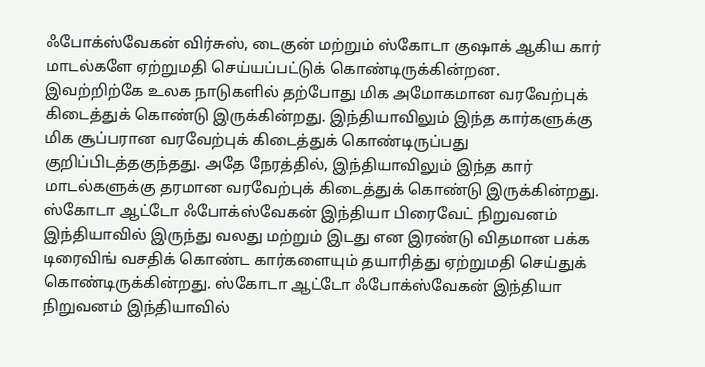ஃபோக்ஸ்வேகன் விர்சுஸ், டைகுன் மற்றும் ஸ்கோடா குஷாக் ஆகிய கார் மாடல்களே ஏற்றுமதி செய்யப்பட்டுக் கொண்டிருக்கின்றன.
இவற்றிற்கே உலக நாடுகளில் தற்போது மிக அமோகமான வரவேற்புக் கிடைத்துக் கொண்டு இருக்கின்றது. இந்தியாவிலும் இந்த கார்களுக்கு மிக சூப்பரான வரவேற்புக் கிடைத்துக் கொண்டிருப்பது குறிப்பிடத்தகுந்தது. அதே நேரத்தில், இந்தியாவிலும் இந்த கார் மாடல்களுக்கு தரமான வரவேற்புக் கிடைத்துக் கொண்டு இருக்கின்றது.
ஸ்கோடா ஆட்டோ ஃபோக்ஸ்வேகன் இந்தியா பிரைவேட் நிறுவனம் இந்தியாவில் இருந்து வலது மற்றும் இடது என இரண்டு விதமான பக்க டிரைவிங் வசதிக் கொண்ட கார்களையும் தயாரித்து ஏற்றுமதி செய்துக் கொண்டிருக்கின்றது. ஸ்கோடா ஆட்டோ ஃபோக்ஸ்வேகன் இந்தியா நிறுவனம் இந்தியாவில்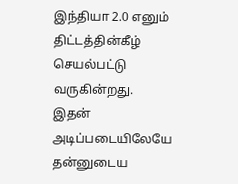இந்தியா 2.0 எனும் திட்டத்தின்கீழ் செயல்பட்டு வருகின்றது.
இதன் அடிப்படையிலேயே தன்னுடைய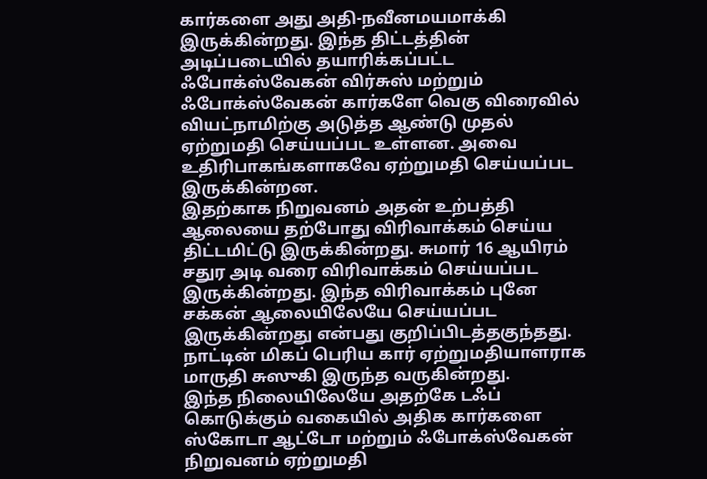கார்களை அது அதி-நவீனமயமாக்கி இருக்கின்றது. இந்த திட்டத்தின் அடிப்படையில் தயாரிக்கப்பட்ட ஃபோக்ஸ்வேகன் விர்சுஸ் மற்றும் ஃபோக்ஸ்வேகன் கார்களே வெகு விரைவில் வியட்நாமிற்கு அடுத்த ஆண்டு முதல் ஏற்றுமதி செய்யப்பட உள்ளன. அவை உதிரிபாகங்களாகவே ஏற்றுமதி செய்யப்பட இருக்கின்றன.
இதற்காக நிறுவனம் அதன் உற்பத்தி ஆலையை தற்போது விரிவாக்கம் செய்ய திட்டமிட்டு இருக்கின்றது. சுமார் 16 ஆயிரம் சதுர அடி வரை விரிவாக்கம் செய்யப்பட இருக்கின்றது. இந்த விரிவாக்கம் புனே சக்கன் ஆலையிலேயே செய்யப்பட இருக்கின்றது என்பது குறிப்பிடத்தகுந்தது. நாட்டின் மிகப் பெரிய கார் ஏற்றுமதியாளராக மாருதி சுஸுகி இருந்த வருகின்றது.
இந்த நிலையிலேயே அதற்கே டஃப் கொடுக்கும் வகையில் அதிக கார்களை ஸ்கோடா ஆட்டோ மற்றும் ஃபோக்ஸ்வேகன் நிறுவனம் ஏற்றுமதி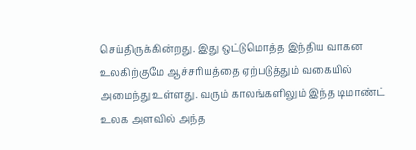செய்திருக்கின்றது. இது ஒட்டுமொத்த இந்திய வாகன உலகிற்குமே ஆச்சரியத்தை ஏற்படுத்தும் வகையில் அமைந்து உள்ளது. வரும் காலங்களிலும் இந்த டிமாண்ட் உலக அளவில் அந்த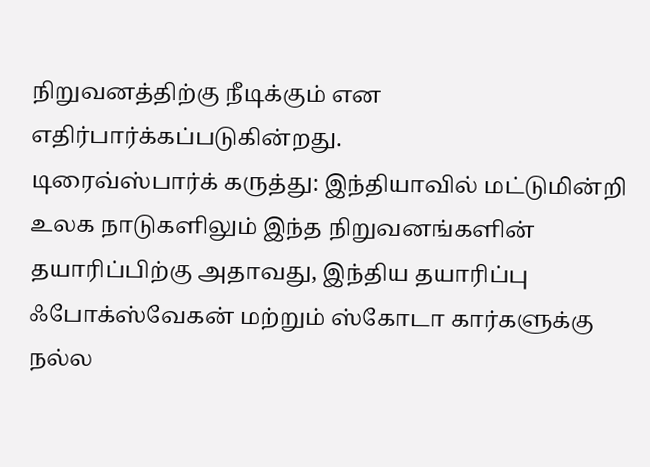நிறுவனத்திற்கு நீடிக்கும் என எதிர்பார்க்கப்படுகின்றது.
டிரைவ்ஸ்பார்க் கருத்து: இந்தியாவில் மட்டுமின்றி உலக நாடுகளிலும் இந்த நிறுவனங்களின் தயாரிப்பிற்கு அதாவது, இந்திய தயாரிப்பு ஃபோக்ஸ்வேகன் மற்றும் ஸ்கோடா கார்களுக்கு நல்ல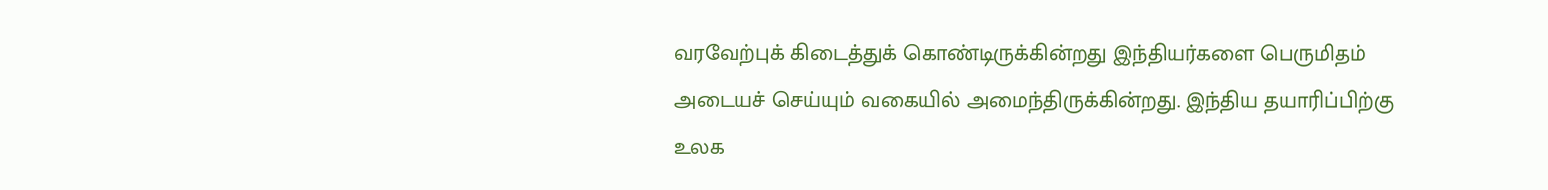வரவேற்புக் கிடைத்துக் கொண்டிருக்கின்றது இந்தியர்களை பெருமிதம் அடையச் செய்யும் வகையில் அமைந்திருக்கின்றது. இந்திய தயாரிப்பிற்கு உலக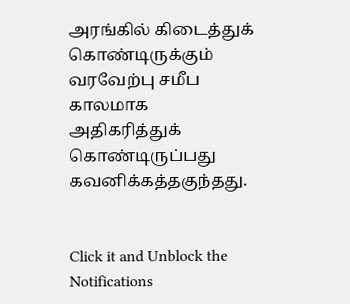அரங்கில் கிடைத்துக் கொண்டிருக்கும் வரவேற்பு சமீப காலமாக அதிகரித்துக் கொண்டிருப்பது கவனிக்கத்தகுந்தது.


Click it and Unblock the Notifications